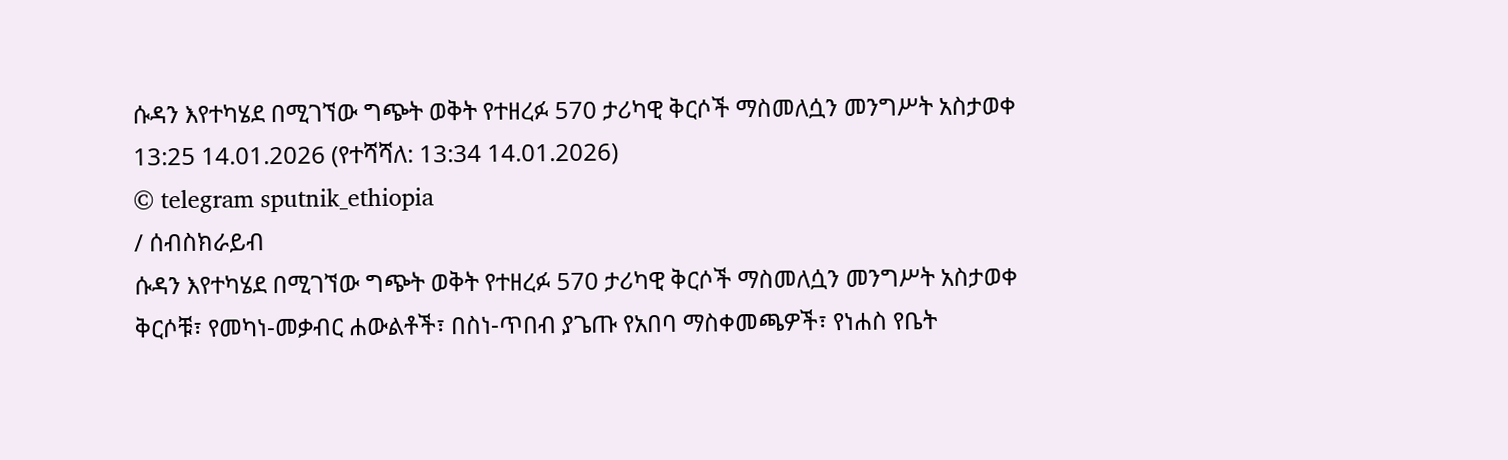ሱዳን እየተካሄደ በሚገኘው ግጭት ወቅት የተዘረፉ 570 ታሪካዊ ቅርሶች ማስመለሷን መንግሥት አስታወቀ
13:25 14.01.2026 (የተሻሻለ: 13:34 14.01.2026)
© telegram sputnik_ethiopia
/ ሰብስክራይብ
ሱዳን እየተካሄደ በሚገኘው ግጭት ወቅት የተዘረፉ 570 ታሪካዊ ቅርሶች ማስመለሷን መንግሥት አስታወቀ
ቅርሶቹ፣ የመካነ-መቃብር ሐውልቶች፣ በስነ-ጥበብ ያጌጡ የአበባ ማስቀመጫዎች፣ የነሐስ የቤት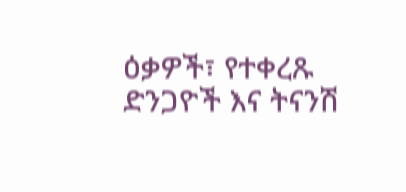ዕቃዎች፣ የተቀረጹ ድንጋዮች እና ትናንሽ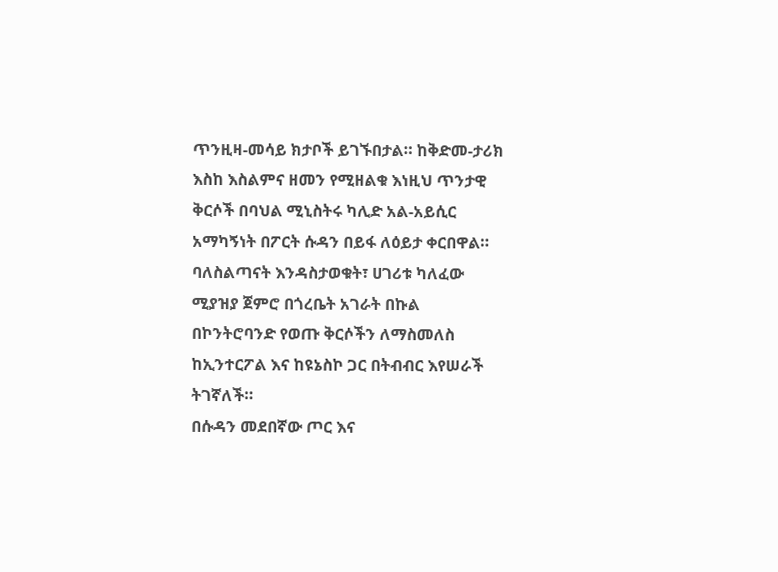ጥንዚዛ-መሳይ ክታቦች ይገኙበታል። ከቅድመ-ታሪክ እስከ እስልምና ዘመን የሚዘልቁ እነዚህ ጥንታዊ ቅርሶች በባህል ሚኒስትሩ ካሊድ አል-አይሲር አማካኝነት በፖርት ሱዳን በይፋ ለዕይታ ቀርበዋል።
ባለስልጣናት እንዳስታወቁት፣ ሀገሪቱ ካለፈው ሚያዝያ ጀምሮ በጎረቤት አገራት በኩል በኮንትሮባንድ የወጡ ቅርሶችን ለማስመለስ ከኢንተርፖል እና ከዩኔስኮ ጋር በትብብር እየሠራች ትገኛለች።
በሱዳን መደበኛው ጦር እና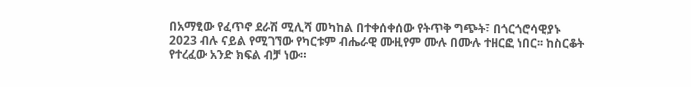በአማፂው የፈጥኖ ደራሽ ሚሊሻ መካከል በተቀሰቀሰው የትጥቅ ግጭት፣ በጎርጎሮሳዊያኑ 2023 ብሉ ናይል የሚገኘው የካርቱም ብሔራዊ ሙዚየም ሙሉ በሙሉ ተዘርፎ ነበር፡፡ ከስርቆት የተረፈው አንድ ክፍል ብቻ ነው።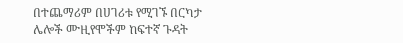በተጨማሪም በሀገሪቱ የሚገኙ በርካታ ሌሎች ሙዚየሞችም ከፍተኛ ጉዳት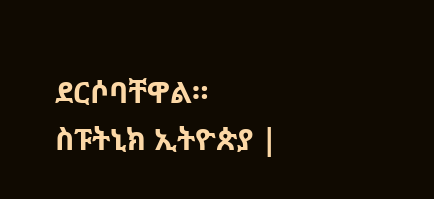ደርሶባቸዋል።
ስፑትኒክ ኢትዮጵያ |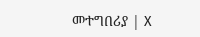መተግበሪያ | X